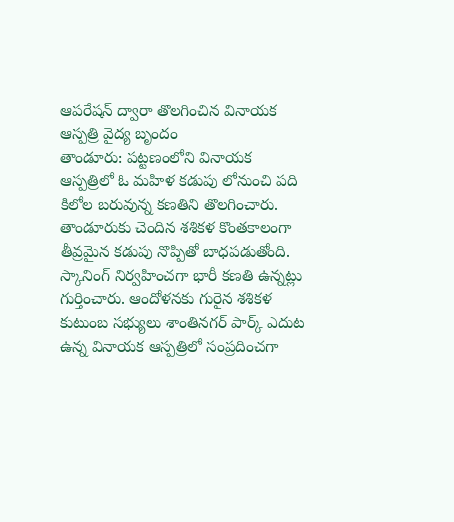ఆపరేషన్ ద్వారా తొలగించిన వినాయక ఆస్పత్రి వైద్య బృందం
తాండూరు: పట్టణంలోని వినాయక ఆస్పత్రిలో ఓ మహిళ కడుపు లోనుంచి పది కిలోల బరువున్న కణతిని తొలగించారు. తాండూరుకు చెందిన శశికళ కొంతకాలంగా తీవ్రమైన కడుపు నొప్పితో బాధపడుతోంది. స్కానింగ్ నిర్వహించగా భారీ కణతి ఉన్నట్లు గుర్తించారు. ఆందోళనకు గురైన శశికళ కుటుంబ సభ్యులు శాంతినగర్ పార్క్ ఎదుట ఉన్న వినాయక ఆస్పత్రిలో సంప్రదించగా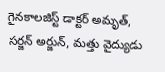గైనకాలజిస్ట్ డాక్టర్ అమృత్, సర్జన్ అర్జున్, మత్తు వైద్యుడు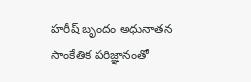హరీష్ బృందం అధునాతన సాంకేతిక పరిజ్ఞానంతో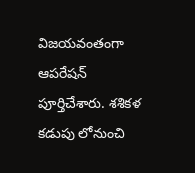విజయవంతంగా ఆపరేషన్ పూర్తిచేశారు. శశికళ కడుపు లోనుంచి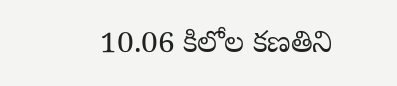10.06 కిలోల కణతిని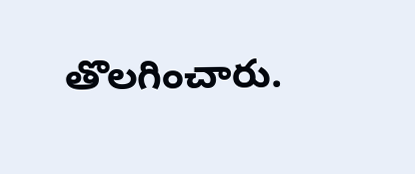తొలగించారు.